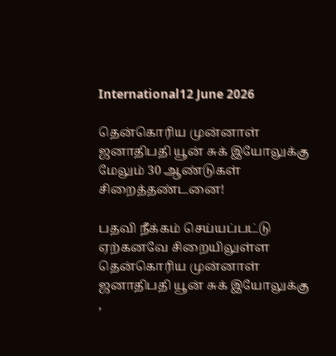International12 June 2026

தென்கொரிய முன்னாள் ஜனாதிபதி யூன் சுக் இயோலுக்கு மேலும் 30 ஆண்டுகள் சிறைத்தண்டனை!

பதவி நீக்கம் செய்யப்பட்டு ஏற்கனவே சிறையிலுள்ள தென்கொரிய முன்னாள் ஜனாதிபதி யூன் சுக் இயோலுக்கு ,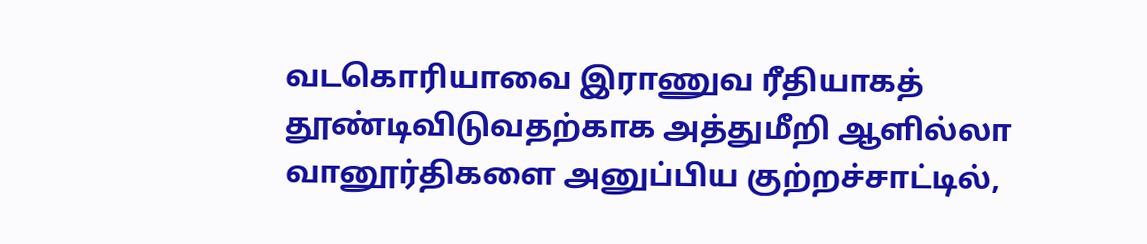வடகொரியாவை இராணுவ ரீதியாகத் தூண்டிவிடுவதற்காக அத்துமீறி ஆளில்லா வானூர்திகளை அனுப்பிய குற்றச்சாட்டில்,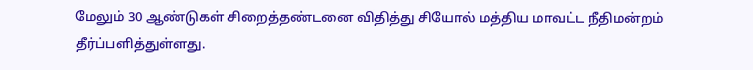மேலும் 30 ஆண்டுகள் சிறைத்தண்டனை விதித்து சியோல் மத்திய மாவட்ட நீதிமன்றம் தீர்ப்பளித்துள்ளது.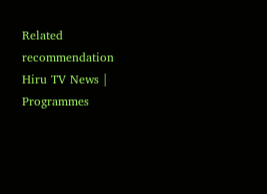Related recommendation
Hiru TV News | Programmes